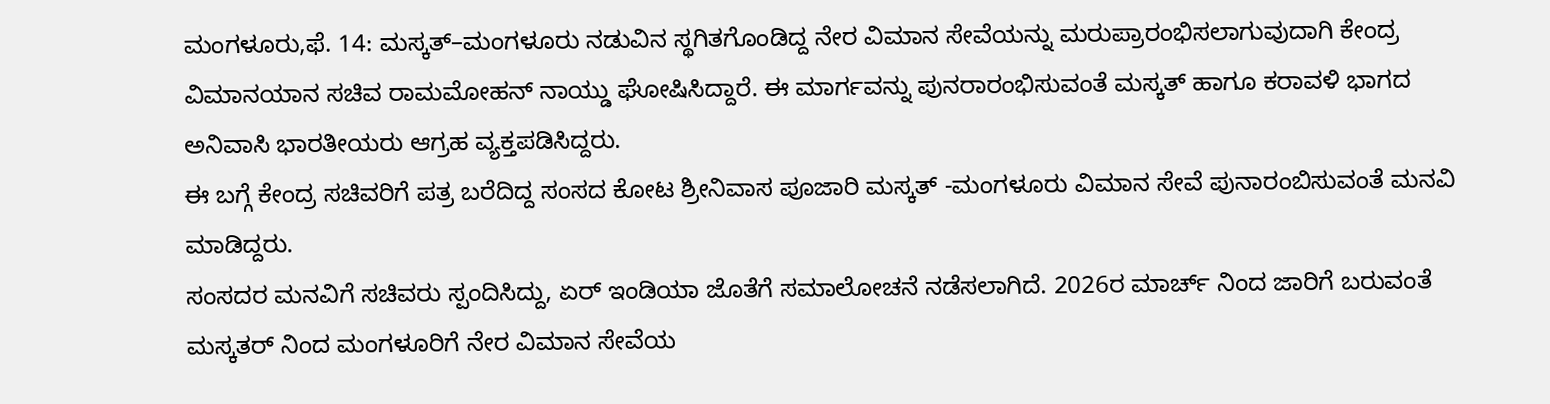ಮಂಗಳೂರು,ಫೆ. 14: ಮಸ್ಕತ್–ಮಂಗಳೂರು ನಡುವಿನ ಸ್ಥಗಿತಗೊಂಡಿದ್ದ ನೇರ ವಿಮಾನ ಸೇವೆಯನ್ನು ಮರುಪ್ರಾರಂಭಿಸಲಾಗುವುದಾಗಿ ಕೇಂದ್ರ ವಿಮಾನಯಾನ ಸಚಿವ ರಾಮಮೋಹನ್ ನಾಯ್ಡು ಘೋಷಿಸಿದ್ದಾರೆ. ಈ ಮಾರ್ಗವನ್ನು ಪುನರಾರಂಭಿಸುವಂತೆ ಮಸ್ಕತ್ ಹಾಗೂ ಕರಾವಳಿ ಭಾಗದ ಅನಿವಾಸಿ ಭಾರತೀಯರು ಆಗ್ರಹ ವ್ಯಕ್ತಪಡಿಸಿದ್ದರು.
ಈ ಬಗ್ಗೆ ಕೇಂದ್ರ ಸಚಿವರಿಗೆ ಪತ್ರ ಬರೆದಿದ್ದ ಸಂಸದ ಕೋಟ ಶ್ರೀನಿವಾಸ ಪೂಜಾರಿ ಮಸ್ಕತ್ -ಮಂಗಳೂರು ವಿಮಾನ ಸೇವೆ ಪುನಾರಂಬಿಸುವಂತೆ ಮನವಿ ಮಾಡಿದ್ದರು.
ಸಂಸದರ ಮನವಿಗೆ ಸಚಿವರು ಸ್ಪಂದಿಸಿದ್ದು, ಏರ್ ಇಂಡಿಯಾ ಜೊತೆಗೆ ಸಮಾಲೋಚನೆ ನಡೆಸಲಾಗಿದೆ. 2026ರ ಮಾರ್ಚ್ ನಿಂದ ಜಾರಿಗೆ ಬರುವಂತೆ ಮಸ್ಕತರ್ ನಿಂದ ಮಂಗಳೂರಿಗೆ ನೇರ ವಿಮಾನ ಸೇವೆಯ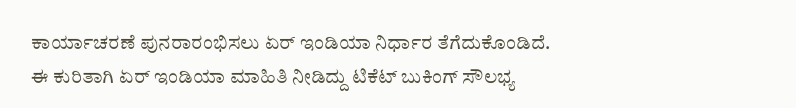ಕಾರ್ಯಾಚರಣೆ ಪುನರಾರಂಭಿಸಲು ಏರ್ ಇಂಡಿಯಾ ನಿರ್ಧಾರ ತೆಗೆದುಕೊಂಡಿದೆ. ಈ ಕುರಿತಾಗಿ ಏರ್ ಇಂಡಿಯಾ ಮಾಹಿತಿ ನೀಡಿದ್ದು ಟಿಕೆಟ್ ಬುಕಿಂಗ್ ಸೌಲಭ್ಯ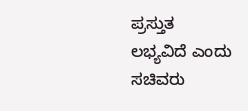ಪ್ರಸ್ತುತ ಲಭ್ಯವಿದೆ ಎಂದು ಸಚಿವರು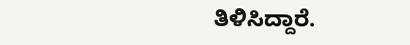ತಿಳಿಸಿದ್ದಾರೆ.